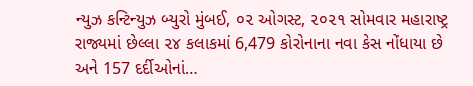ન્યુઝ કન્ટિન્યુઝ બ્યુરો મુંબઈ, ૦૨ ઓગસ્ટ, ૨૦૨૧ સોમવાર મહારાષ્ટ્ર રાજ્યમાં છેલ્લા ૨૪ કલાકમાં 6,479 કોરોનાના નવા કેસ નોંધાયા છે અને 157 દર્દીઓનાં…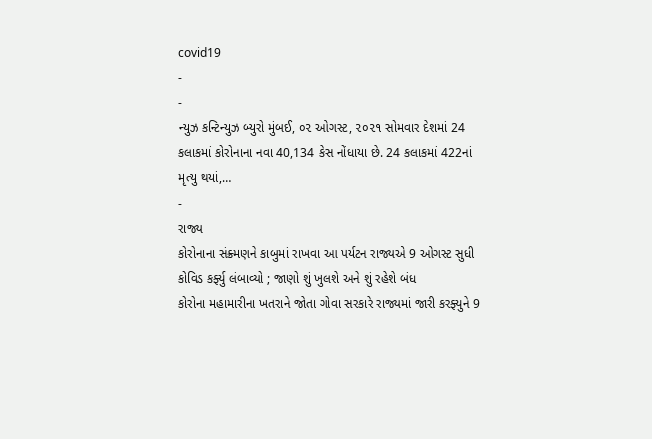covid19
-
-
ન્યુઝ કન્ટિન્યુઝ બ્યુરો મુંબઈ, ૦૨ ઓગસ્ટ, ૨૦૨૧ સોમવાર દેશમાં 24 કલાકમાં કોરોનાના નવા 40,134 કેસ નોંધાયા છે. 24 કલાકમાં 422નાં મૃત્યુ થયાં,…
-
રાજ્ય
કોરોનાના સંક્ર્મણને કાબુમાં રાખવા આ પર્યટન રાજ્યએ 9 ઓગસ્ટ સુધી કોવિડ કર્ફ્યુ લંબાવ્યો ; જાણો શું ખુલશે અને શું રહેશે બંધ
કોરોના મહામારીના ખતરાને જોતા ગોવા સરકારે રાજ્યમાં જારી કરફ્યુને 9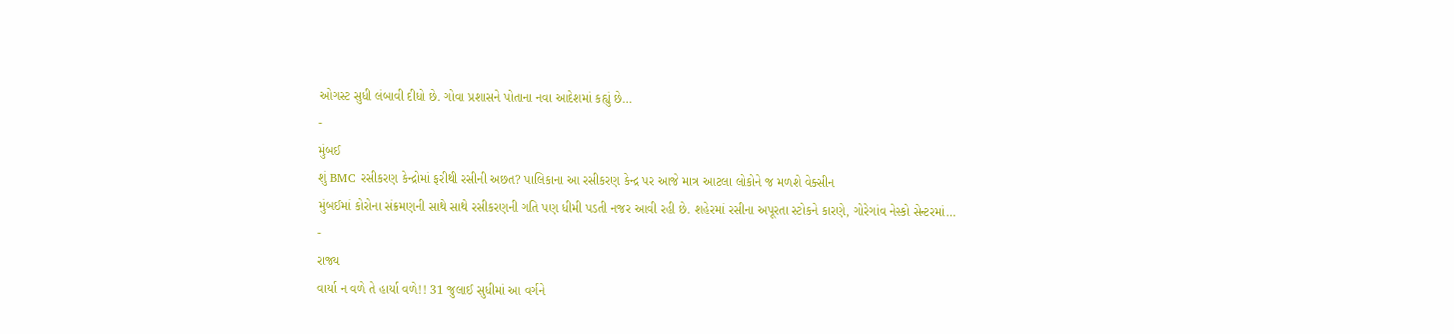ઓગસ્ટ સુધી લંબાવી દીધો છે. ગોવા પ્રશાસને પોતાના નવા આદેશમાં કહ્યું છે…
-
મુંબઈ
શું BMC રસીકરણ કેન્દ્રોમાં ફરીથી રસીની અછત? પાલિકાના આ રસીકરણ કેન્દ્ર પર આજે માત્ર આટલા લોકોને જ મળશે વેક્સીન
મુંબઈમાં કોરોના સંક્રમણની સાથે સાથે રસીકરણની ગતિ પણ ધીમી પડતી નજર આવી રહી છે. શહેરમાં રસીના અપૂરતા સ્ટોકને કારણે, ગોરેગાંવ નેસ્કો સેન્ટરમાં…
-
રાજ્ય
વાર્યા ન વળે તે હાર્યા વળે!! 31 જુલાઈ સુધીમાં આ વર્ગને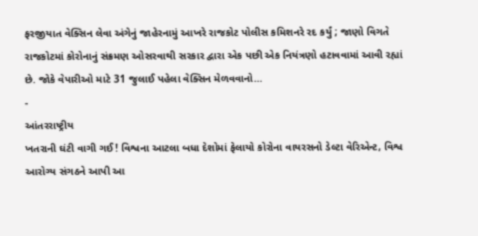ફરજીયાત વેક્સિન લેવા અંગેનું જાહેરનામું આખરે રાજકોટ પોલીસ કમિશનરે રદ કર્યું ; જાણો વિગતે
રાજકોટમાં કોરોનાનું સંક્રમણ ઓસરવાથી સરકાર દ્વારા એક પછી એક નિયંત્રણો હટાવવામાં આવી રહ્યાં છે. જોકે વેપારીઓ માટે 31 જુલાઈ પહેલા વેક્સિન મેળવવાનો…
-
આંતરરાષ્ટ્રીય
ખતરાની ઘંટી વાગી ગઈ! વિશ્વના આટલા બધા દેશોમાં ફેલાયો કોરોના વાયરસનો ડેલ્ટા વેરિએન્ટ, વિશ્વ આરોગ્ય સંગઠને આપી આ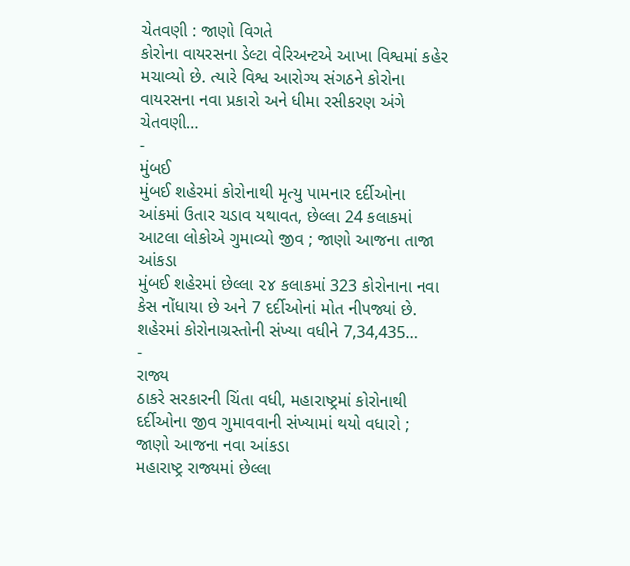ચેતવણી : જાણો વિગતે
કોરોના વાયરસના ડેલ્ટા વેરિઅન્ટએ આખા વિશ્વમાં કહેર મચાવ્યો છે. ત્યારે વિશ્વ આરોગ્ય સંગઠને કોરોના વાયરસના નવા પ્રકારો અને ધીમા રસીકરણ અંગે ચેતવણી…
-
મુંબઈ
મુંબઈ શહેરમાં કોરોનાથી મૃત્યુ પામનાર દર્દીઓના આંકમાં ઉતાર ચડાવ યથાવત, છેલ્લા 24 કલાકમાં આટલા લોકોએ ગુમાવ્યો જીવ ; જાણો આજના તાજા આંકડા
મુંબઈ શહેરમાં છેલ્લા ૨૪ કલાકમાં 323 કોરોનાના નવા કેસ નોંધાયા છે અને 7 દર્દીઓનાં મોત નીપજ્યાં છે. શહેરમાં કોરોનાગ્રસ્તોની સંખ્યા વધીને 7,34,435…
-
રાજ્ય
ઠાકરે સરકારની ચિંતા વધી, મહારાષ્ટ્રમાં કોરોનાથી દર્દીઓના જીવ ગુમાવવાની સંખ્યામાં થયો વધારો ; જાણો આજના નવા આંકડા
મહારાષ્ટ્ર રાજ્યમાં છેલ્લા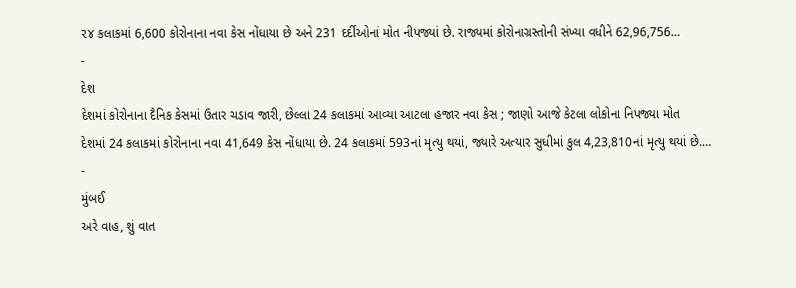૨૪ કલાકમાં 6,600 કોરોનાના નવા કેસ નોંધાયા છે અને 231 દર્દીઓનાં મોત નીપજ્યાં છે. રાજ્યમાં કોરોનાગ્રસ્તોની સંખ્યા વધીને 62,96,756…
-
દેશ
દેશમાં કોરોનાના દૈનિક કેસમાં ઉતાર ચડાવ જારી, છેલ્લા 24 કલાકમાં આવ્યા આટલા હજાર નવા કેસ ; જાણો આજે કેટલા લોકોના નિપજ્યા મોત
દેશમાં 24 કલાકમાં કોરોનાના નવા 41,649 કેસ નોંધાયા છે. 24 કલાકમાં 593નાં મૃત્યુ થયાં, જ્યારે અત્યાર સુધીમાં કુલ 4,23,810નાં મૃત્યુ થયાં છે.…
-
મુંબઈ
અરે વાહ, શું વાત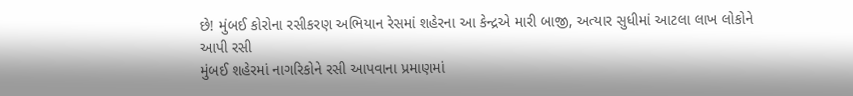છે! મુંબઈ કોરોના રસીકરણ અભિયાન રેસમાં શહેરના આ કેન્દ્રએ મારી બાજી, અત્યાર સુધીમાં આટલા લાખ લોકોને આપી રસી
મુંબઈ શહેરમાં નાગરિકોને રસી આપવાના પ્રમાણમાં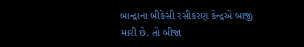બાન્દ્રાના બીકેસી રસીકરણ કેન્દ્રએ બાજી મારી છે. તો બીજા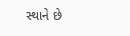સ્થાને છે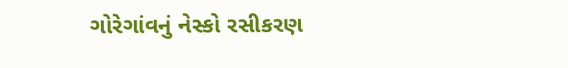ગોરેગાંવનું નેસ્કો રસીકરણ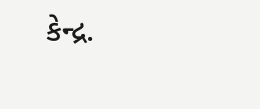કેન્દ્ર.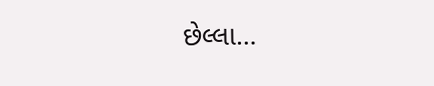છેલ્લા…